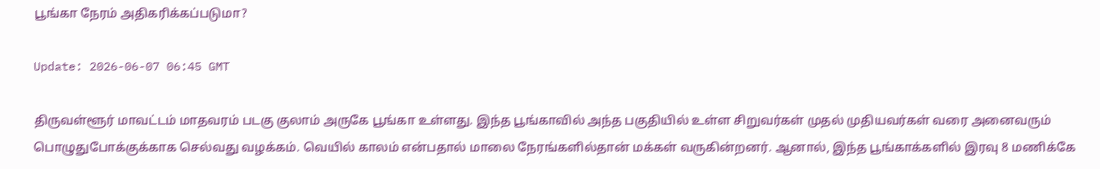பூங்கா நேரம் அதிகரிக்கப்படுமா?

Update: 2026-06-07 06:45 GMT

திருவள்ளூர் மாவட்டம் மாதவரம் படகு குலாம் அருகே பூங்கா உள்ளது. இந்த பூங்காவில் அந்த பகுதியில் உள்ள சிறுவர்கள் முதல் முதியவர்கள் வரை அனைவரும் பொழுதுபோக்குக்காக செல்வது வழக்கம். வெயில் காலம் என்பதால் மாலை நேரங்களில்தான் மக்கள் வருகின்றனர். ஆனால், இந்த பூங்காக்களில் இரவு 8 மணிக்கே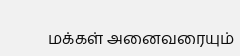மக்கள் அனைவரையும்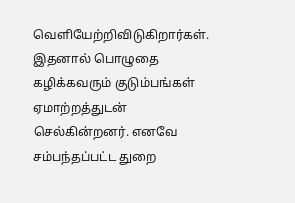வெளியேற்றிவிடுகிறார்கள். இதனால் பொழுதை கழிக்கவரும் குடும்பங்கள் ஏமாற்றத்துடன் செல்கின்றனர். எனவே சம்பந்தப்பட்ட துறை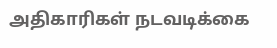அதிகாரிகள் நடவடிக்கை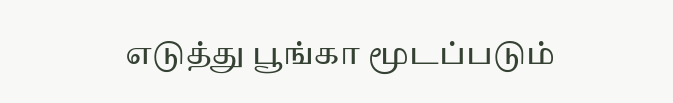எடுத்து பூங்கா மூடப்படும்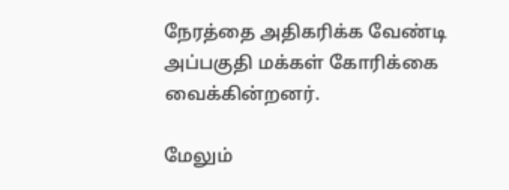நேரத்தை அதிகரிக்க வேண்டி அப்பகுதி மக்கள் கோரிக்கை வைக்கின்றனர்.

மேலும்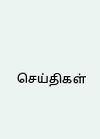செய்திகள்